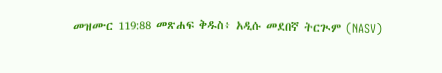መዝሙር 119:88 መጽሐፍ ቅዱስ፥ አዲሱ መደበኛ ትርጒም (NASV)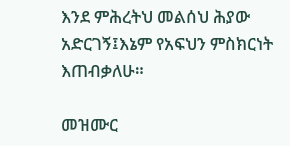እንደ ምሕረትህ መልሰህ ሕያው አድርገኝ፤እኔም የአፍህን ምስክርነት እጠብቃለሁ።

መዝሙር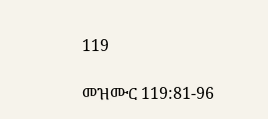119

መዝሙር 119:81-96